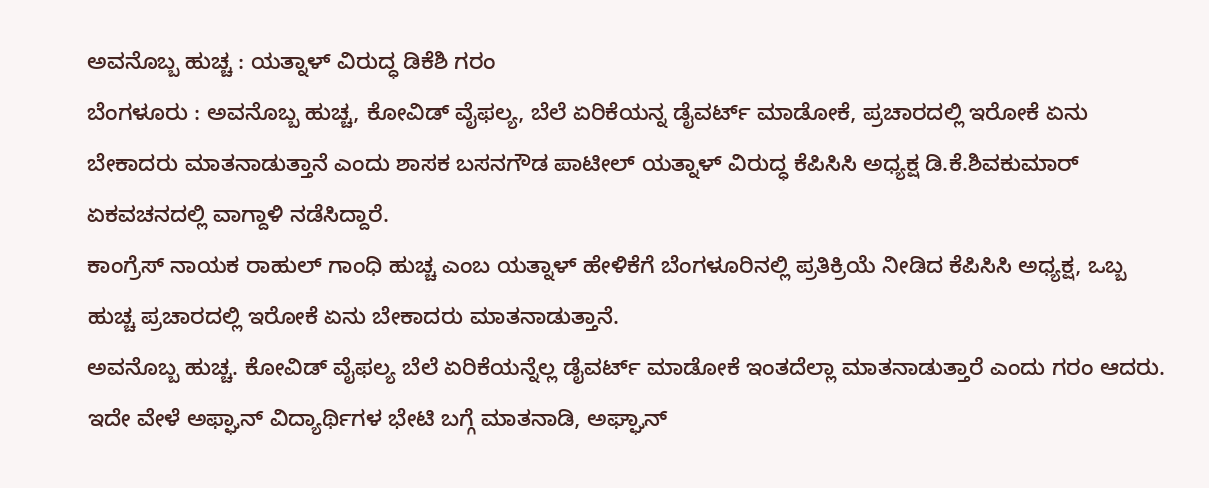ಅವನೊಬ್ಬ ಹುಚ್ಚ : ಯತ್ನಾಳ್ ವಿರುದ್ಧ ಡಿಕೆಶಿ ಗರಂ
ಬೆಂಗಳೂರು : ಅವನೊಬ್ಬ ಹುಚ್ಚ, ಕೋವಿಡ್ ವೈಫಲ್ಯ, ಬೆಲೆ ಏರಿಕೆಯನ್ನ ಡೈವರ್ಟ್ ಮಾಡೋಕೆ, ಪ್ರಚಾರದಲ್ಲಿ ಇರೋಕೆ ಏನು ಬೇಕಾದರು ಮಾತನಾಡುತ್ತಾನೆ ಎಂದು ಶಾಸಕ ಬಸನಗೌಡ ಪಾಟೀಲ್ ಯತ್ನಾಳ್ ವಿರುದ್ಧ ಕೆಪಿಸಿಸಿ ಅಧ್ಯಕ್ಷ ಡಿ.ಕೆ.ಶಿವಕುಮಾರ್ ಏಕವಚನದಲ್ಲಿ ವಾಗ್ದಾಳಿ ನಡೆಸಿದ್ದಾರೆ.
ಕಾಂಗ್ರೆಸ್ ನಾಯಕ ರಾಹುಲ್ ಗಾಂಧಿ ಹುಚ್ಚ ಎಂಬ ಯತ್ನಾಳ್ ಹೇಳಿಕೆಗೆ ಬೆಂಗಳೂರಿನಲ್ಲಿ ಪ್ರತಿಕ್ರಿಯೆ ನೀಡಿದ ಕೆಪಿಸಿಸಿ ಅಧ್ಯಕ್ಷ, ಒಬ್ಬ ಹುಚ್ಚ ಪ್ರಚಾರದಲ್ಲಿ ಇರೋಕೆ ಏನು ಬೇಕಾದರು ಮಾತನಾಡುತ್ತಾನೆ.
ಅವನೊಬ್ಬ ಹುಚ್ಚ. ಕೋವಿಡ್ ವೈಫಲ್ಯ ಬೆಲೆ ಏರಿಕೆಯನ್ನೆಲ್ಲ ಡೈವರ್ಟ್ ಮಾಡೋಕೆ ಇಂತದೆಲ್ಲಾ ಮಾತನಾಡುತ್ತಾರೆ ಎಂದು ಗರಂ ಆದರು.
ಇದೇ ವೇಳೆ ಅಫ್ಘಾನ್ ವಿದ್ಯಾರ್ಥಿಗಳ ಭೇಟಿ ಬಗ್ಗೆ ಮಾತನಾಡಿ, ಅಘ್ಘಾನ್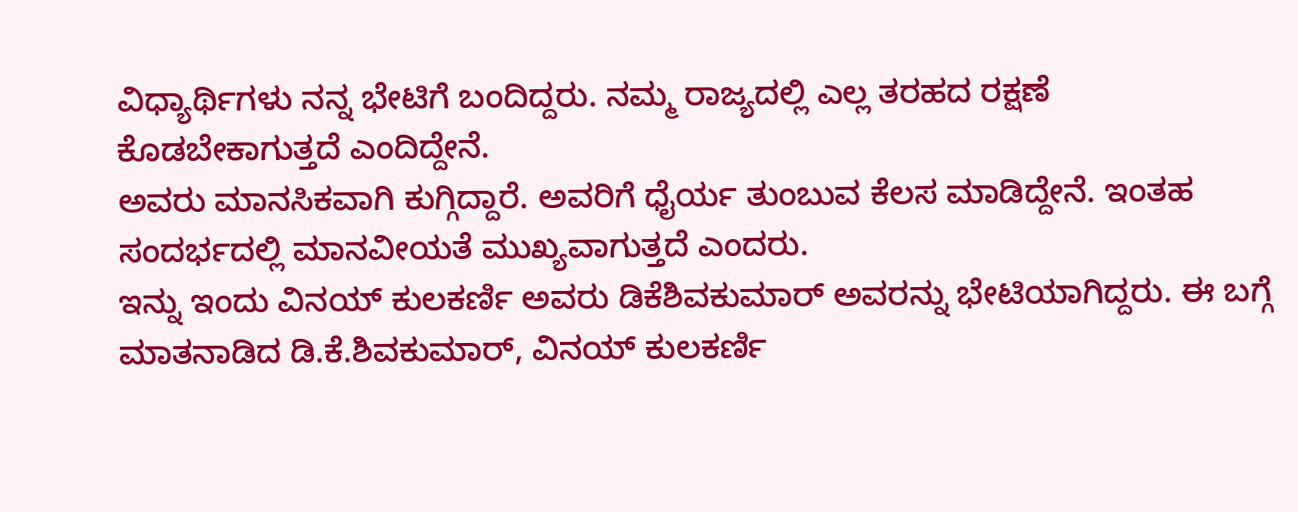ವಿಧ್ಯಾರ್ಥಿಗಳು ನನ್ನ ಭೇಟಿಗೆ ಬಂದಿದ್ದರು. ನಮ್ಮ ರಾಜ್ಯದಲ್ಲಿ ಎಲ್ಲ ತರಹದ ರಕ್ಷಣೆ ಕೊಡಬೇಕಾಗುತ್ತದೆ ಎಂದಿದ್ದೇನೆ.
ಅವರು ಮಾನಸಿಕವಾಗಿ ಕುಗ್ಗಿದ್ದಾರೆ. ಅವರಿಗೆ ಧೈರ್ಯ ತುಂಬುವ ಕೆಲಸ ಮಾಡಿದ್ದೇನೆ. ಇಂತಹ ಸಂದರ್ಭದಲ್ಲಿ ಮಾನವೀಯತೆ ಮುಖ್ಯವಾಗುತ್ತದೆ ಎಂದರು.
ಇನ್ನು ಇಂದು ವಿನಯ್ ಕುಲಕರ್ಣಿ ಅವರು ಡಿಕೆಶಿವಕುಮಾರ್ ಅವರನ್ನು ಭೇಟಿಯಾಗಿದ್ದರು. ಈ ಬಗ್ಗೆ ಮಾತನಾಡಿದ ಡಿ.ಕೆ.ಶಿವಕುಮಾರ್, ವಿನಯ್ ಕುಲಕರ್ಣಿ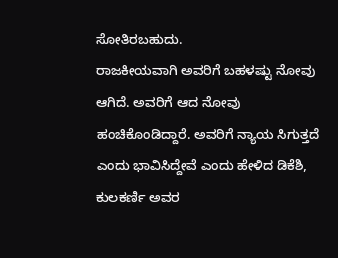ಸೋತಿರಬಹುದು.
ರಾಜಕೀಯವಾಗಿ ಅವರಿಗೆ ಬಹಳಷ್ಟು ನೋವು ಆಗಿದೆ. ಅವರಿಗೆ ಆದ ನೋವು ಹಂಚಿಕೊಂಡಿದ್ದಾರೆ. ಅವರಿಗೆ ನ್ಯಾಯ ಸಿಗುತ್ತದೆ ಎಂದು ಭಾವಿಸಿದ್ದೇವೆ ಎಂದು ಹೇಳಿದ ಡಿಕೆಶಿ, ಕುಲಕರ್ಣಿ ಅವರ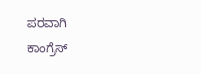ಪರವಾಗಿ ಕಾಂಗ್ರೆಸ್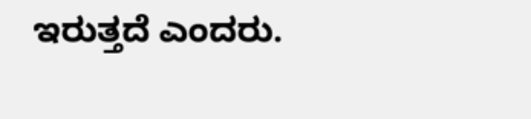ಇರುತ್ತದೆ ಎಂದರು.